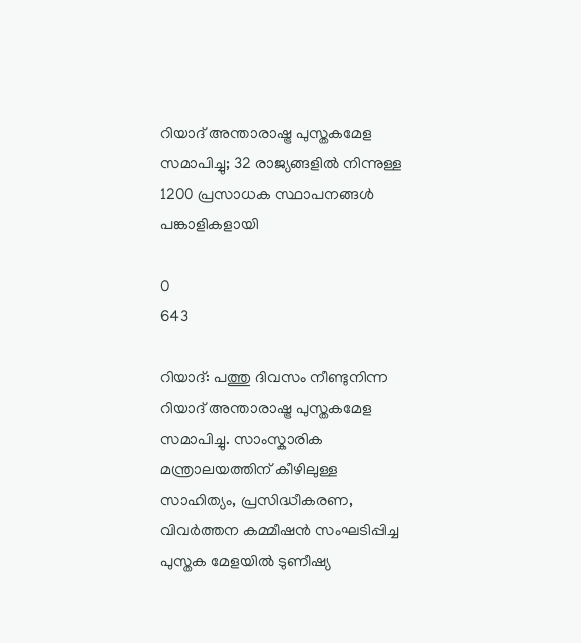റിയാദ് അന്താരാഷ്ട്ര പുസ്തകമേള സമാപിച്ചു; 32 രാജ്യങ്ങളിൽ നിന്നുള്ള 1200 പ്രസാധക സ്ഥാപനങ്ങൾ പങ്കാളികളായി

0
643

റിയാദ്: പത്തു ദിവസം നീണ്ടുനിന്ന
റിയാദ് അന്താരാഷ്ട്ര പുസ്തകമേള സമാപിച്ചു. സാംസ്കാരിക മന്ത്രാലയത്തിന് കീഴിലുള്ള സാഹിത്യം, പ്രസിദ്ധീകരണ, വിവർത്തന കമ്മീഷൻ സംഘടിപ്പിച്ച പുസ്തക മേളയിൽ ടുണീഷ്യ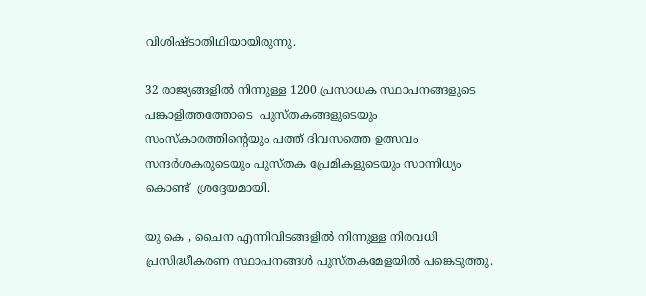വിശിഷ്ടാതിഥിയായിരുന്നു.

32 രാജ്യങ്ങളിൽ നിന്നുള്ള 1200 പ്രസാധക സ്ഥാപനങ്ങളുടെ പങ്കാളിത്തത്തോടെ  പുസ്തകങ്ങളുടെയും സംസ്കാരത്തിന്റെയും പത്ത് ദിവസത്തെ ഉത്സവം സന്ദർശകരുടെയും പുസ്തക പ്രേമികളുടെയും സാന്നിധ്യം കൊണ്ട്  ശ്രദ്ദേയമായി.

യു കെ , ചൈന എന്നിവിടങ്ങളിൽ നിന്നുള്ള നിരവധി  പ്രസിദ്ധീകരണ സ്ഥാപനങ്ങൾ പുസ്തകമേളയിൽ പങ്കെടുത്തു.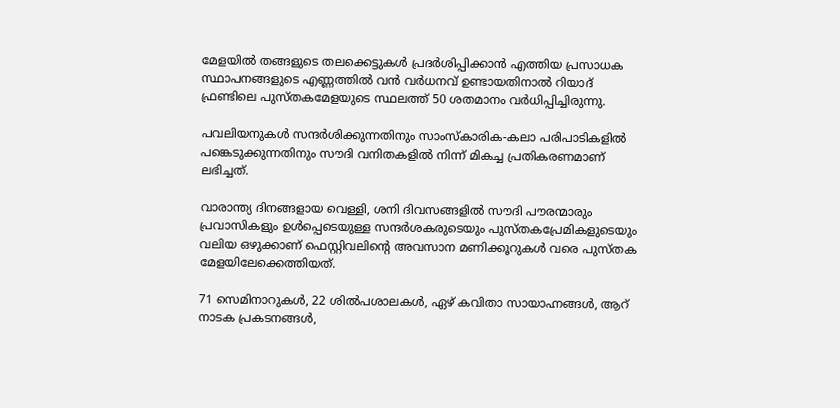മേളയിൽ തങ്ങളുടെ തലക്കെട്ടുകൾ പ്രദർശിപ്പിക്കാൻ എത്തിയ പ്രസാധക സ്ഥാപനങ്ങളുടെ എണ്ണത്തിൽ വൻ വർധനവ് ഉണ്ടായതിനാൽ റിയാദ് ഫ്രണ്ടിലെ പുസ്തകമേളയുടെ സ്ഥലത്ത് 50 ശതമാനം വർധിപ്പിച്ചിരുന്നു.

പവലിയനുകൾ സന്ദർശിക്കുന്നതിനും സാംസ്കാരിക-കലാ പരിപാടികളിൽ പങ്കെടുക്കുന്നതിനും സൗദി വനിതകളിൽ നിന്ന് മികച്ച പ്രതികരണമാണ് ലഭിച്ചത്.

വാരാന്ത്യ ദിനങ്ങളായ വെള്ളി, ശനി ദിവസങ്ങളിൽ സൗദി പൗരന്മാരും പ്രവാസികളും ഉൾപ്പെടെയുള്ള സന്ദർശകരുടെയും പുസ്തകപ്രേമികളുടെയും വലിയ ഒഴുക്കാണ് ഫെസ്റ്റിവലിന്റെ അവസാന മണിക്കൂറുകൾ വരെ പുസ്തക മേളയിലേക്കെത്തിയത്.

71 സെമിനാറുകൾ, 22 ശിൽപശാലകൾ, ഏഴ് കവിതാ സായാഹ്നങ്ങൾ, ആറ് നാടക പ്രകടനങ്ങൾ,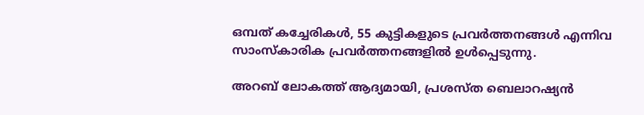ഒമ്പത് കച്ചേരികൾ, 55 കുട്ടികളുടെ പ്രവർത്തനങ്ങൾ എന്നിവ സാംസ്കാരിക പ്രവർത്തനങ്ങളിൽ ഉൾപ്പെടുന്നു.

അറബ് ലോകത്ത് ആദ്യമായി, പ്രശസ്ത ബെലാറഷ്യൻ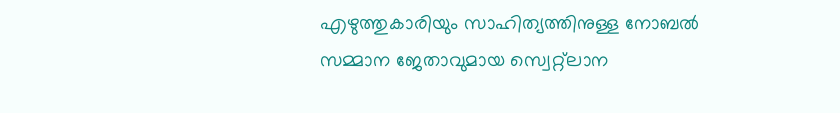എഴുത്തുകാരിയും സാഹിത്യത്തിനുള്ള നോബൽ സമ്മാന ജേതാവുമായ സ്വെറ്റ്‌ലാന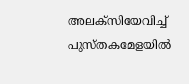അലക്‌സിയേവിച്ച് പുസ്തകമേളയിൽ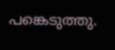പങ്കെടുത്തു.